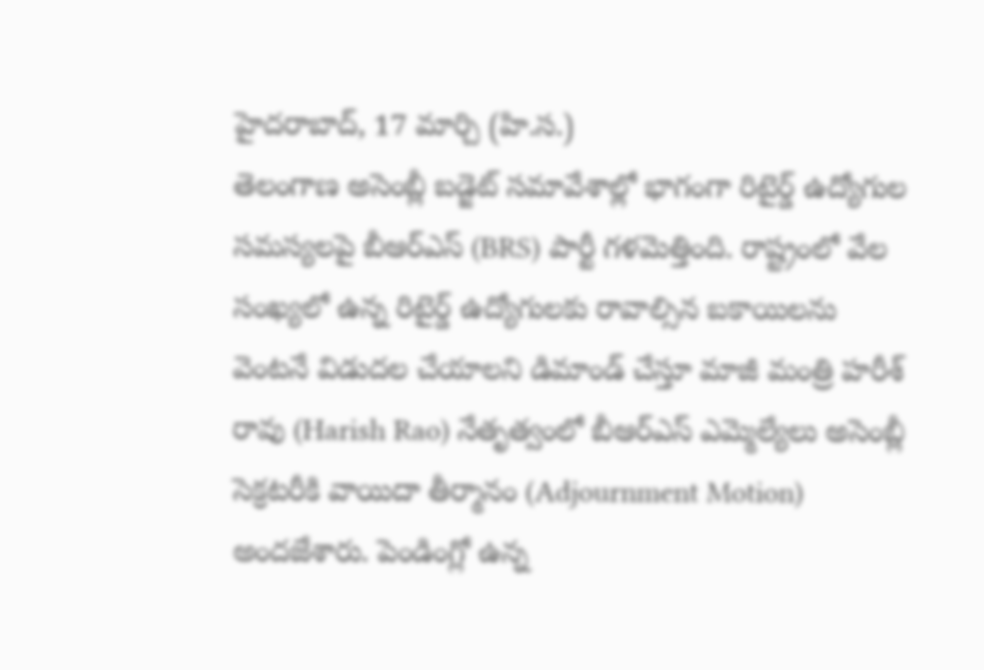హైదరాబాద్, 17 మార్చి (హి.స.)
తెలంగాణ అసెంబ్లీ బడ్జెట్ సమావేశాల్లో భాగంగా రిటైర్డ్ ఉద్యోగుల సమస్యలపై బీఆర్ఎస్ (BRS) పార్టీ గళమెత్తింది. రాష్ట్రంలో వేల సంఖ్యలో ఉన్న రిటైర్డ్ ఉద్యోగులకు రావాల్సిన బకాయిలను వెంటనే విడుదల చేయాలని డిమాండ్ చేస్తూ మాజీ మంత్రి హరీశ్ రావు (Harish Rao) నేతృత్వంలో బీఆర్ఎస్ ఎమ్మెల్యేలు అసెంబ్లీ సెక్రటరీకి వాయిదా తీర్మానం (Adjournment Motion) అందజేశారు. పెండింగ్లో ఉన్న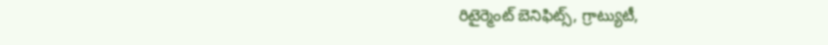రిటైర్మెంట్ బెనిఫిట్స్, గ్రాట్యుటీ,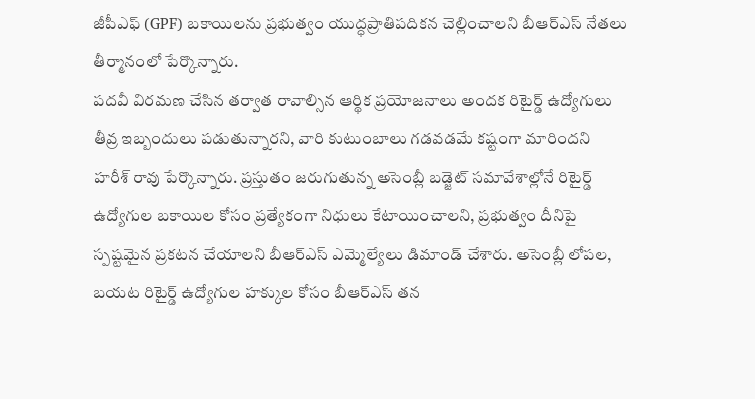జీపీఎఫ్ (GPF) బకాయిలను ప్రభుత్వం యుద్ధప్రాతిపదికన చెల్లించాలని బీఆర్ఎస్ నేతలు తీర్మానంలో పేర్కొన్నారు.
పదవీ విరమణ చేసిన తర్వాత రావాల్సిన ఆర్థిక ప్రయోజనాలు అందక రిటైర్డ్ ఉద్యోగులు తీవ్ర ఇబ్బందులు పడుతున్నారని, వారి కుటుంబాలు గడవడమే కష్టంగా మారిందని హరీశ్ రావు పేర్కొన్నారు. ప్రస్తుతం జరుగుతున్న అసెంబ్లీ బడ్జెట్ సమావేశాల్లోనే రిటైర్డ్ ఉద్యోగుల బకాయిల కోసం ప్రత్యేకంగా నిధులు కేటాయించాలని, ప్రభుత్వం దీనిపై స్పష్టమైన ప్రకటన చేయాలని బీఆర్ఎస్ ఎమ్మెల్యేలు డిమాండ్ చేశారు. అసెంబ్లీ లోపల, బయట రిటైర్డ్ ఉద్యోగుల హక్కుల కోసం బీఆర్ఎస్ తన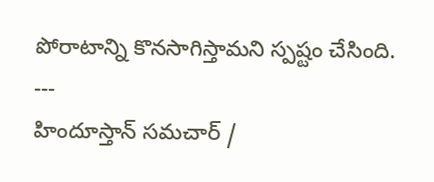పోరాటాన్ని కొనసాగిస్తామని స్పష్టం చేసింది.
---
హిందూస్తాన్ సమచార్ /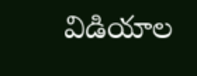విడియాల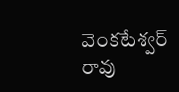వెంకటేశ్వర్ రావు